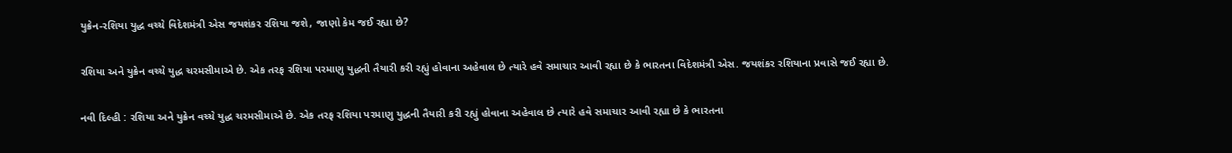યુક્રેન-રશિયા યુદ્ધ વચ્ચે વિદેશમંત્રી એસ જયશંકર રશિયા જશે, જાણો કેમ જઈ રહ્યા છે?

રશિયા અને યુક્રેન વચ્ચે યુદ્ધ ચરમસીમાએ છે. એક તરફ રશિયા પરમાણુ યુદ્ધની તૈયારી કરી રહ્યું હોવાના અહેવાલ છે ત્યારે હવે સમાચાર આવી રહ્યા છે કે ભારતના વિદેશમંત્રી એસ. જયશંકર રશિયાના પ્રવાસે જઈ રહ્યા છે.

નવી દિલ્હી : રશિયા અને યુક્રેન વચ્ચે યુદ્ધ ચરમસીમાએ છે. એક તરફ રશિયા પરમાણુ યુદ્ધની તૈયારી કરી રહ્યું હોવાના અહેવાલ છે ત્યારે હવે સમાચાર આવી રહ્યા છે કે ભારતના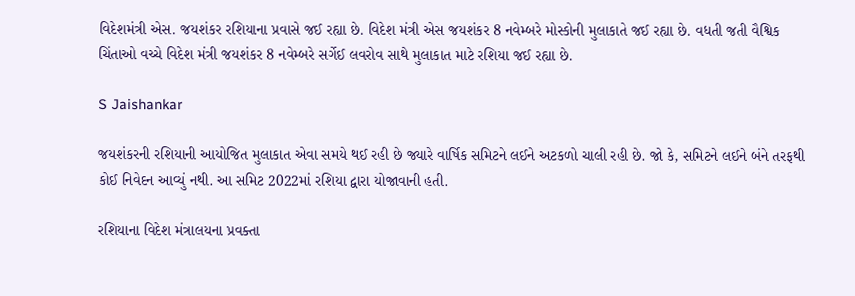વિદેશમંત્રી એસ. જયશંકર રશિયાના પ્રવાસે જઈ રહ્યા છે. વિદેશ મંત્રી એસ જયશંકર 8 નવેમ્બરે મોસ્કોની મુલાકાતે જઈ રહ્યા છે. વધતી જતી વૈશ્વિક ચિંતાઓ વચ્ચે વિદેશ મંત્રી જયશંકર 8 નવેમ્બરે સર્ગેઈ લવરોવ સાથે મુલાકાત માટે રશિયા જઈ રહ્યા છે.

S Jaishankar

જયશંકરની રશિયાની આયોજિત મુલાકાત એવા સમયે થઈ રહી છે જ્યારે વાર્ષિક સમિટને લઈને અટકળો ચાલી રહી છે. જો કે, સમિટને લઈને બંને તરફથી કોઈ નિવેદન આવ્યું નથી. આ સમિટ 2022માં રશિયા દ્વારા યોજાવાની હતી.

રશિયાના વિદેશ મંત્રાલયના પ્રવક્તા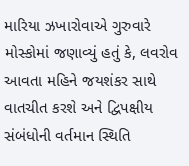મારિયા ઝખારોવાએ ગુરુવારે મોસ્કોમાં જણાવ્યું હતું કે, લવરોવ આવતા મહિને જયશંકર સાથે વાતચીત કરશે અને દ્વિપક્ષીય સંબંધોની વર્તમાન સ્થિતિ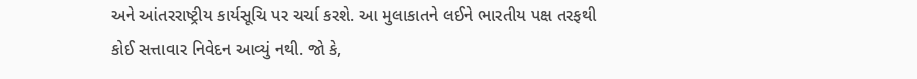અને આંતરરાષ્ટ્રીય કાર્યસૂચિ પર ચર્ચા કરશે. આ મુલાકાતને લઈને ભારતીય પક્ષ તરફથી કોઈ સત્તાવાર નિવેદન આવ્યું નથી. જો કે,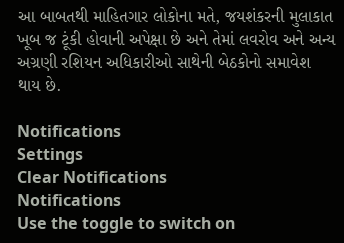આ બાબતથી માહિતગાર લોકોના મતે, જયશંકરની મુલાકાત ખૂબ જ ટૂંકી હોવાની અપેક્ષા છે અને તેમાં લવરોવ અને અન્ય અગ્રણી રશિયન અધિકારીઓ સાથેની બેઠકોનો સમાવેશ થાય છે.

Notifications
Settings
Clear Notifications
Notifications
Use the toggle to switch on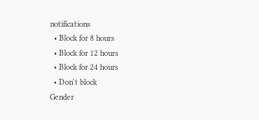notifications
  • Block for 8 hours
  • Block for 12 hours
  • Block for 24 hours
  • Don't block
Gender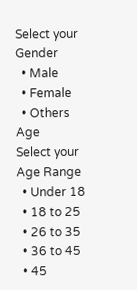Select your Gender
  • Male
  • Female
  • Others
Age
Select your Age Range
  • Under 18
  • 18 to 25
  • 26 to 35
  • 36 to 45
  • 45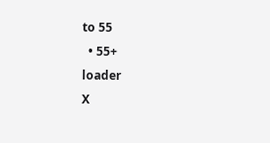to 55
  • 55+
loader
X